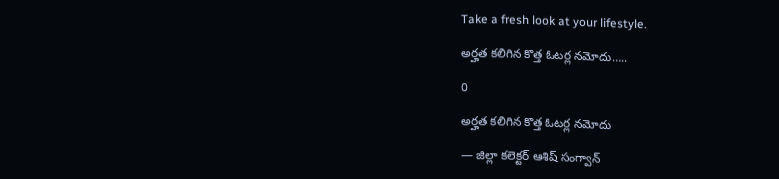Take a fresh look at your lifestyle.

అర్హత కలిగిన కొత్త ఓటర్ల నమోదు…..

0

అర్హత కలిగిన కొత్త ఓటర్ల నమోదు

— జిల్లా కలెక్టర్ ఆశిష్ సంగ్వాన్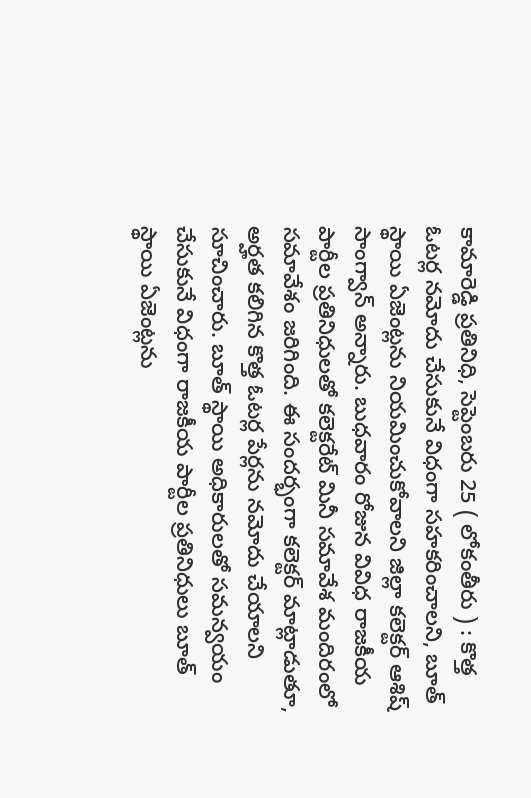కామారెడ్డి ప్రతినిధి, సెప్టెంబరు 25 ( లోకంతీరు ) : కొత్త ఓటర్ల నమోదు చేసుకునే విధంగా సహకరించాలని, బూత్ స్థాయి ఏజెంట్లను నియమించుకోవాలని జిల్లా కలెక్టర్ ఆశిష్ సాంగ్వాన్ అన్నారు. బుధవారం రోజున వివిధ రాజకీయ పార్టీల ప్రతినిధులతో కలెక్టరేట్ మినీ సమావేశ మందిరంలో సమావేశం జరిగింది. ఈ సందర్భంగా కలెక్టర్ మాట్లాడుతూ, అర్హత కలిగిన కొత్త ఓటర్ల పేర్లను నమోదు చేయాలని సూచించారు. బూత్ స్థాయి అధికారులతో సమన్వయం చేసుకునే విధంగా రాజకీయ పార్టీల ప్రతినిధులు బూత్ స్థాయి ఏజెంట్లను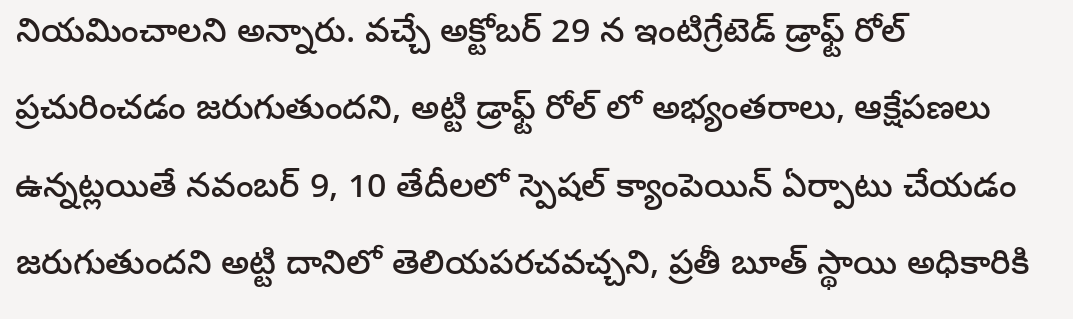నియమించాలని అన్నారు. వచ్చే అక్టోబర్ 29 న ఇంటిగ్రేటెడ్ డ్రాఫ్ట్ రోల్ ప్రచురించడం జరుగుతుందని, అట్టి డ్రాఫ్ట్ రోల్ లో అభ్యంతరాలు, ఆక్షేపణలు ఉన్నట్లయితే నవంబర్ 9, 10 తేదీలలో స్పెషల్ క్యాంపెయిన్ ఏర్పాటు చేయడం జరుగుతుందని అట్టి దానిలో తెలియపరచవచ్చని, ప్రతీ బూత్ స్థాయి అధికారికి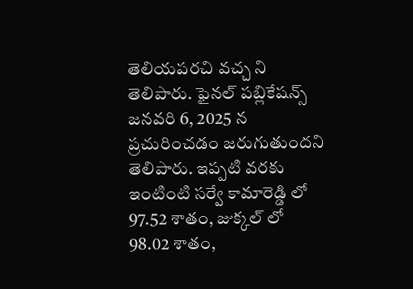తెలియపరచి వచ్చ ని తెలిపారు. ఫైనల్ పబ్లికేషన్స్ జనవరి 6, 2025 న ప్రచురించడం జరుగుతుందని తెలిపారు. ఇప్పటి వరకు ఇంటింటి సర్వే కామారెడ్డి లో 97.52 శాతం, జుక్కల్ లో 98.02 శాతం,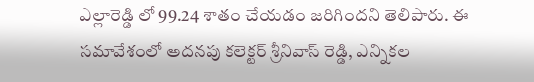ఎల్లారెడ్డి లో 99.24 శాతం చేయడం జరిగిందని తెలిపారు. ఈ సమావేశంలో అదనపు కలెక్టర్ శ్రీనివాస్ రెడ్డి, ఎన్నికల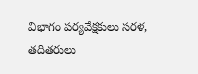విభాగం పర్యవేక్షకులు సరళ, తదితరులు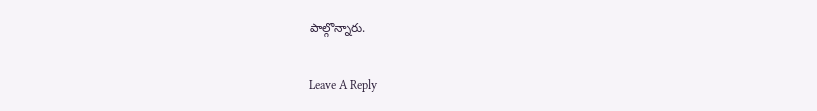పాల్గొన్నారు.

Leave A Reply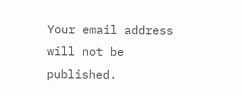Your email address will not be published.